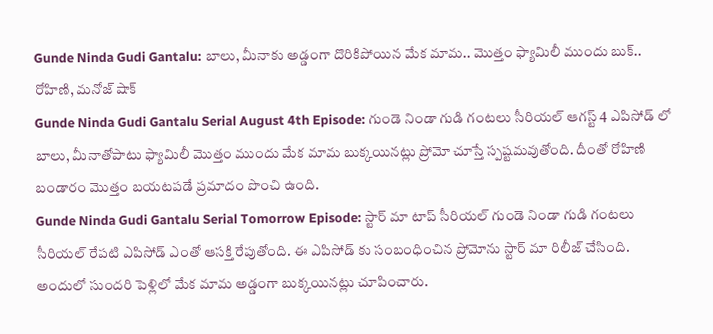Gunde Ninda Gudi Gantalu: బాలు, మీనాకు అడ్డంగా దొరికిపోయిన మేక మామ.. మొత్తం ఫ్యామిలీ ముందు బుక్.. రోహిణి, మనోజ్ షాక్
Gunde Ninda Gudi Gantalu Serial August 4th Episode: గుండె నిండా గుడి గంటలు సీరియల్ ఆగస్ట్ 4 ఎపిసోడ్ లో బాలు, మీనాతోపాటు ఫ్యామిలీ మొత్తం ముందు మేక మామ బుక్కయినట్లు ప్రోమో చూస్తే స్పష్టమవుతోంది. దీంతో రోహిణి బండారం మొత్తం బయటపడే ప్రమాదం పొంచి ఉంది.
Gunde Ninda Gudi Gantalu Serial Tomorrow Episode: స్టార్ మా టాప్ సీరియల్ గుండె నిండా గుడి గంటలు సీరియల్ రేపటి ఎపిసోడ్ ఎంతో ఆసక్తి రేపుతోంది. ఈ ఎపిసోడ్ కు సంబంధించిన ప్రోమోను స్టార్ మా రిలీజ్ చేసింది. అందులో సుందరి పెళ్లిలో మేక మామ అడ్డంగా బుక్కయినట్లు చూపించారు.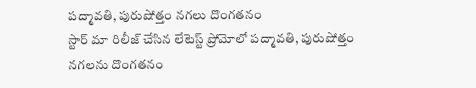పద్మావతి, పురుషోత్తం నగలు దొంగతనం
స్టార్ మా రిలీజ్ చేసిన లేటెస్ట్ ప్రోమోలో పద్మావతి, పురుషోత్తం నగలను దొంగతనం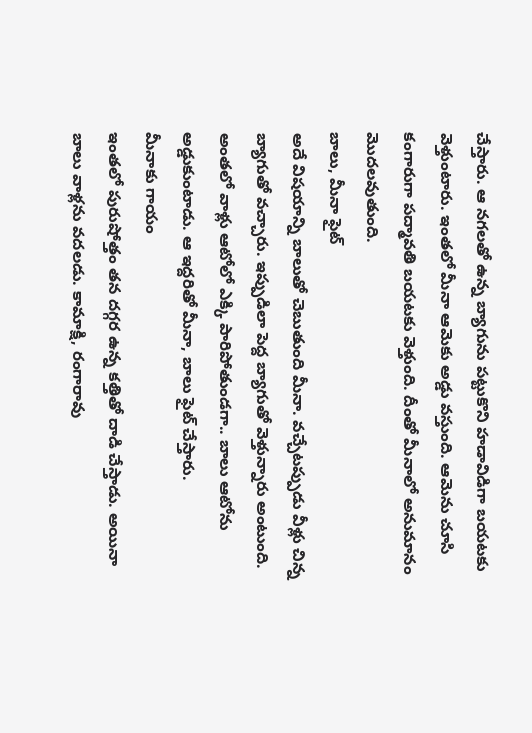చేస్తారు. ఆ నగలతో ఉన్న బ్యాగును పట్టుకొని హడావిడిగా బయటకు వెళ్తుంటారు. ఇంతలో మీనా ఆమెకు అడ్డు వస్తుంది. ఆమెను చూసి కంగారుగా పద్మావతి బయటకు వెళ్తుంది. దీంతో మీనాలో అనుమానం మొదలవుతుంది.
బాలు, మీనా ఫైట్
అదే విషయాన్ని బాలుతో చెబుతుంది మీనా. వచ్చేటప్పుడు వీళ్లు చిన్న బ్యాగుతో వచ్చారు. ఇప్పుడిలా పెద్ద బ్యాగుతో వెళ్తున్నారు అంటుంది. అంతలో వాళ్లు ఆటోలో ఎక్కి పారిపోతుండగా.. బాలు ఆటోను అడ్డుకుంటాడు. ఆ ఇద్దరితో మీనా, బాలు ఫైట్ చేస్తారు.
మీనాకు గాయం
ఇంతలో పురుషోత్తం తన దగ్గర ఉన్న కత్తితో దాడి చేస్తాడు. అయినా బాలు వాళ్లను వదలడు. కామాక్షి, రంగారావు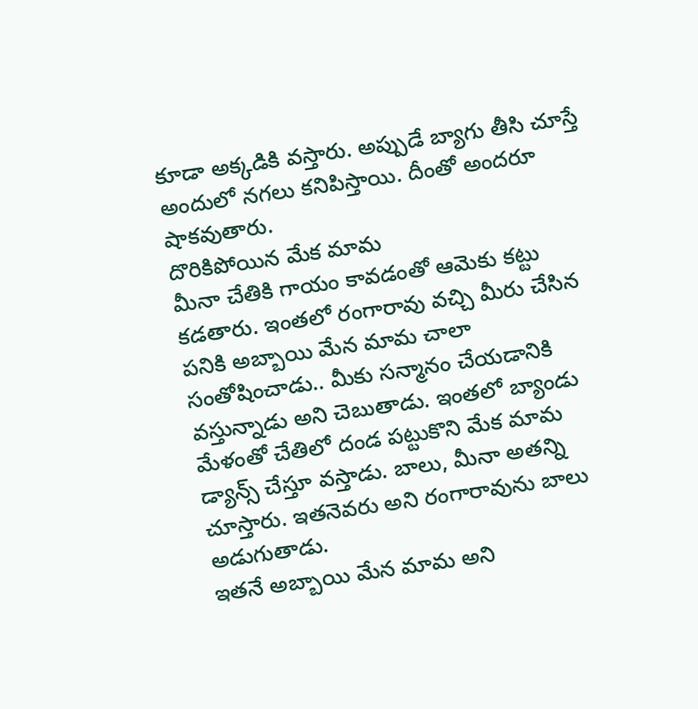కూడా అక్కడికి వస్తారు. అప్పుడే బ్యాగు తీసి చూస్తే అందులో నగలు కనిపిస్తాయి. దీంతో అందరూ షాకవుతారు.
దొరికిపోయిన మేక మామ
మీనా చేతికి గాయం కావడంతో ఆమెకు కట్టు కడతారు. ఇంతలో రంగారావు వచ్చి మీరు చేసిన పనికి అబ్బాయి మేన మామ చాలా సంతోషించాడు.. మీకు సన్మానం చేయడానికి వస్తున్నాడు అని చెబుతాడు. ఇంతలో బ్యాండు మేళంతో చేతిలో దండ పట్టుకొని మేక మామ డ్యాన్స్ చేస్తూ వస్తాడు. బాలు, మీనా అతన్ని చూస్తారు. ఇతనెవరు అని రంగారావును బాలు అడుగుతాడు.
ఇతనే అబ్బాయి మేన మామ అని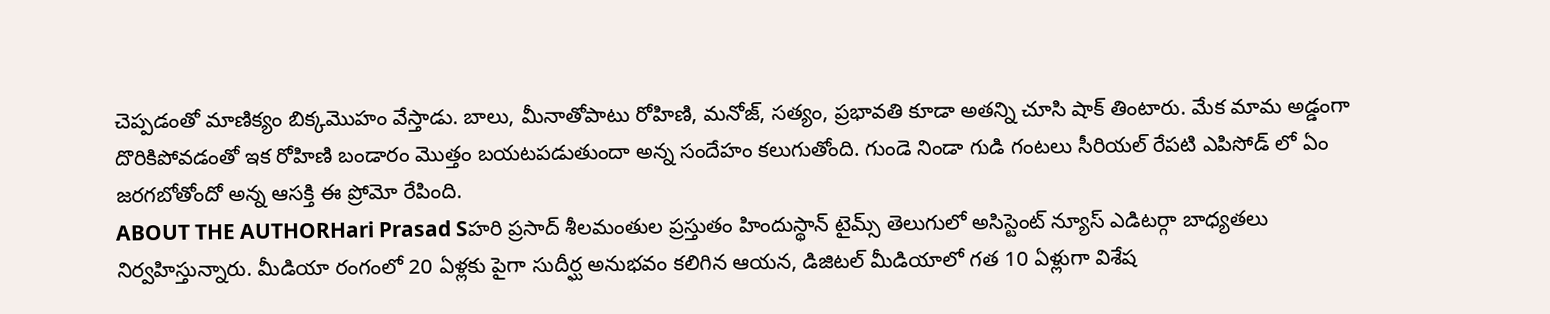చెప్పడంతో మాణిక్యం బిక్కమొహం వేస్తాడు. బాలు, మీనాతోపాటు రోహిణి, మనోజ్, సత్యం, ప్రభావతి కూడా అతన్ని చూసి షాక్ తింటారు. మేక మామ అడ్డంగా దొరికిపోవడంతో ఇక రోహిణి బండారం మొత్తం బయటపడుతుందా అన్న సందేహం కలుగుతోంది. గుండె నిండా గుడి గంటలు సీరియల్ రేపటి ఎపిసోడ్ లో ఏం జరగబోతోందో అన్న ఆసక్తి ఈ ప్రోమో రేపింది.
ABOUT THE AUTHORHari Prasad Sహరి ప్రసాద్ శీలమంతుల ప్రస్తుతం హిందుస్థాన్ టైమ్స్ తెలుగులో అసిస్టెంట్ న్యూస్ ఎడిటర్గా బాధ్యతలు నిర్వహిస్తున్నారు. మీడియా రంగంలో 20 ఏళ్లకు పైగా సుదీర్ఘ అనుభవం కలిగిన ఆయన, డిజిటల్ మీడియాలో గత 10 ఏళ్లుగా విశేష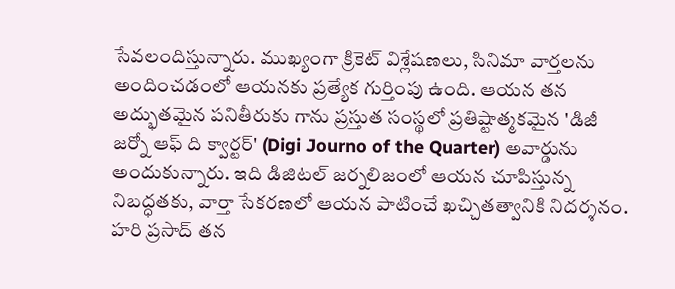సేవలందిస్తున్నారు. ముఖ్యంగా క్రికెట్ విశ్లేషణలు, సినిమా వార్తలను అందించడంలో ఆయనకు ప్రత్యేక గుర్తింపు ఉంది. ఆయన తన అద్భుతమైన పనితీరుకు గాను ప్రస్తుత సంస్థలో ప్రతిష్టాత్మకమైన 'డిజీ జర్నో ఆఫ్ ది క్వార్టర్' (Digi Journo of the Quarter) అవార్డును అందుకున్నారు. ఇది డిజిటల్ జర్నలిజంలో ఆయన చూపిస్తున్న నిబద్ధతకు, వార్తా సేకరణలో ఆయన పాటించే ఖచ్చితత్వానికి నిదర్శనం. హరి ప్రసాద్ తన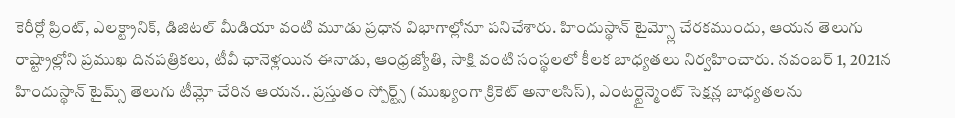కెరీర్లో ప్రింట్, ఎలక్ట్రానిక్, డిజిటల్ మీడియా వంటి మూడు ప్రధాన విభాగాల్లోనూ పనిచేశారు. హిందుస్థాన్ టైమ్స్లో చేరకముందు, ఆయన తెలుగు రాష్ట్రాల్లోని ప్రముఖ దినపత్రికలు, టీవీ ఛానెళ్లయిన ఈనాడు, ఆంధ్రజ్యోతి, సాక్షి వంటి సంస్థలలో కీలక బాధ్యతలు నిర్వహించారు. నవంబర్ 1, 2021న హిందుస్థాన్ టైమ్స్ తెలుగు టీమ్లో చేరిన ఆయన.. ప్రస్తుతం స్పోర్ట్స్ (ముఖ్యంగా క్రికెట్ అనాలసిస్), ఎంటర్టైన్మెంట్ సెక్షన్ల బాధ్యతలను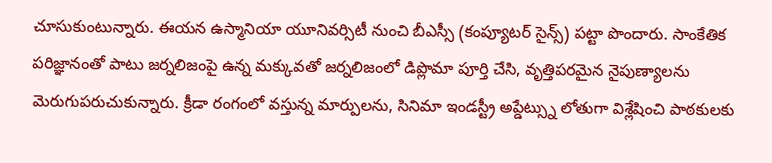చూసుకుంటున్నారు. ఈయన ఉస్మానియా యూనివర్సిటీ నుంచి బీఎస్సీ (కంప్యూటర్ సైన్స్) పట్టా పొందారు. సాంకేతిక పరిజ్ఞానంతో పాటు జర్నలిజంపై ఉన్న మక్కువతో జర్నలిజంలో డిప్లొమా పూర్తి చేసి, వృత్తిపరమైన నైపుణ్యాలను మెరుగుపరుచుకున్నారు. క్రీడా రంగంలో వస్తున్న మార్పులను, సినిమా ఇండస్ట్రీ అప్డేట్స్ను లోతుగా విశ్లేషించి పాఠకులకు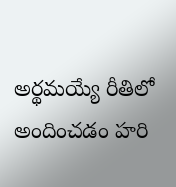అర్థమయ్యే రీతిలో అందించడం హరి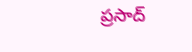ప్రసాద్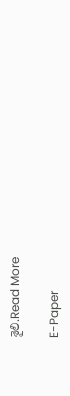శైలి.Read More

E-Paper